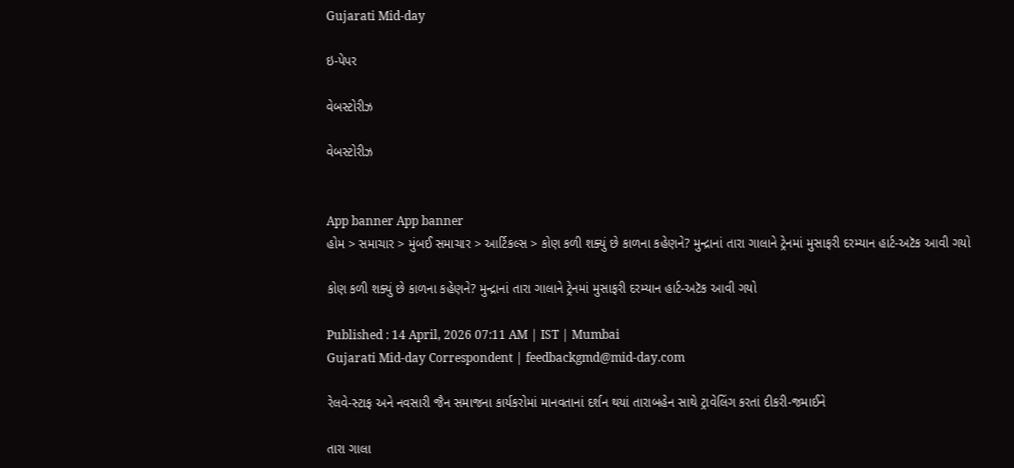Gujarati Mid-day

ઇ-પેપર

વેબસ્ટોરીઝ

વેબસ્ટોરીઝ


App banner App banner
હોમ > સમાચાર > મુંબઈ સમાચાર > આર્ટિકલ્સ > કોણ કળી શક્યું છે કાળના કહેણને? મુન્દ્રાનાં તારા ગાલાને ટ્રેનમાં મુસાફરી દરમ્યાન હાર્ટ-અટૅક આવી ગયો

કોણ કળી શક્યું છે કાળના કહેણને? મુન્દ્રાનાં તારા ગાલાને ટ્રેનમાં મુસાફરી દરમ્યાન હાર્ટ-અટૅક આવી ગયો

Published : 14 April, 2026 07:11 AM | IST | Mumbai
Gujarati Mid-day Correspondent | feedbackgmd@mid-day.com

રેલવે-સ્ટાફ અને નવસારી જૈન સમાજના કાર્યકરોમાં માનવતાનાં દર્શન થયાં તારાબહેન સાથે ટ્રાવેલિંગ કરતાં દીકરી-જમાઈને

તારા ગાલા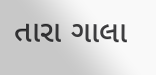તારા ગાલા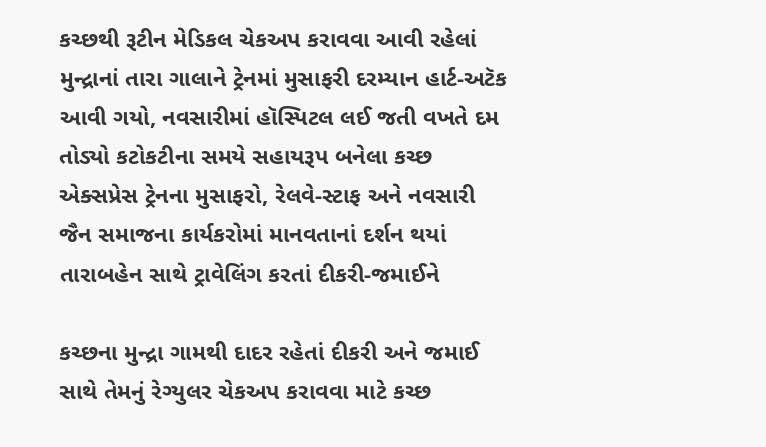કચ્છથી રૂટીન મેડિકલ ચેકઅપ કરાવવા આવી રહેલાં મુન્દ્રાનાં તારા ગાલાને ટ્રેનમાં મુસાફરી દરમ્યાન હાર્ટ-અટૅક આવી ગયો, નવસારીમાં હૉસ્પિટલ લઈ જતી વખતે દમ તોડ્યો કટોકટીના સમયે સહાયરૂપ બનેલા કચ્છ એક્સપ્રેસ ટ્રેનના મુસાફરો, રેલવે-સ્ટાફ અને નવસારી જૈન સમાજના કાર્યકરોમાં માનવતાનાં દર્શન થયાં તારાબહેન સાથે ટ્રાવેલિંગ કરતાં દીકરી-જમાઈને

કચ્છના મુન્દ્રા ગામથી દાદર રહેતાં દીકરી અને જમાઈ સાથે તેમનું રેગ્યુલર ચેકઅપ કરાવવા માટે કચ્છ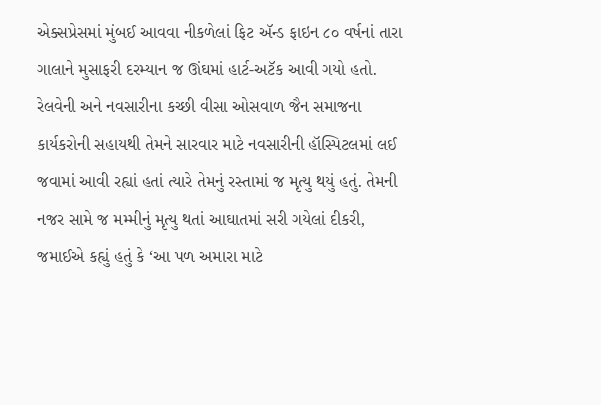એક્સપ્રેસમાં મુંબઈ આવવા નીકળેલાં ફિટ ઍન્ડ ફાઇન ૮૦ વર્ષનાં તારા ગાલાને મુસાફરી દરમ્યાન જ ઊંઘમાં હાર્ટ-અટૅક આવી ગયો હતો. રેલવેની અને નવસારીના કચ્છી વીસા ઓસવાળ જૈન સમાજના કાર્યકરોની સહાયથી તેમને સારવાર માટે નવસારીની હૉસ્પિટલમાં લઈ જવામાં આવી રહ્યાં હતાં ત્યારે તેમનું રસ્તામાં જ મૃત્યુ થયું હતું. તેમની નજર સામે જ મમ્મીનું મૃત્યુ થતાં આઘાતમાં સરી ગયેલાં દીકરી, જમાઈએ કહ્યું હતું કે ‘આ પળ અમારા માટે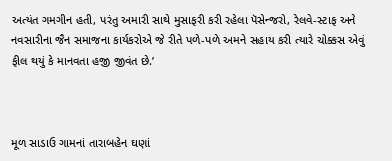અત્યંત ગમગીન હતી, પરંતુ અમારી સાથે મુસાફરી કરી રહેલા પૅસેન્જરો, રેલવે-સ્ટાફ અને નવસારીના જૈન સમાજના કાર્યકરોએ જે રીતે પળે-પળે અમને સહાય કરી ત્યારે ચોક્કસ એવું ફીલ થયું કે માનવતા હજી જીવંત છે.’



મૂળ સાડાઉ ગામનાં તારાબહેન ઘણાં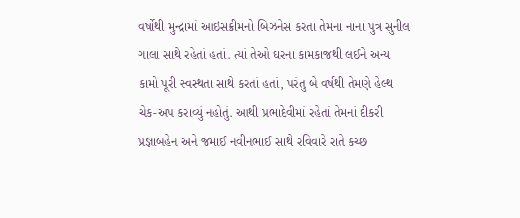વર્ષોથી મુન્દ્રામાં ‌આઇસક્રીમનો બિઝનેસ કરતા તેમના નાના પુત્ર સુનીલ ગાલા સાથે રહેતાં હતાં. ત્યાં તેઓ ઘરના કામકાજથી લઈને અન્ય કામો પૂરી સ્વસ્થતા સાથે કરતાં હતાં, પરંતુ બે વર્ષથી તેમણે હેલ્થ ચેક-અપ કરાવ્યું નહોતું. આથી પ્રભાદેવીમાં રહેતાં તેમનાં દીકરી પ્રજ્ઞાબહેન અને જમાઈ નવીનભાઈ સાથે રવિવારે રાતે કચ્છ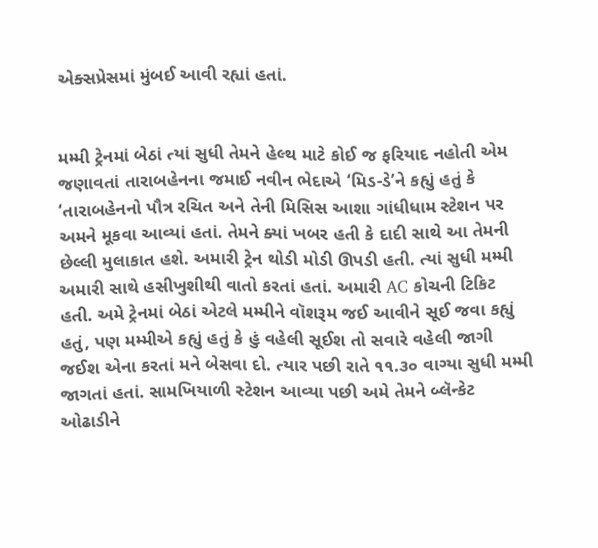એક્સપ્રેસમાં મુંબઈ આવી રહ્યાં હતાં.


મમ્મી ટ્રેનમાં બેઠાં ત્યાં સુધી તેમને હેલ્થ માટે કોઈ જ ફરિયાદ નહોતી એમ જણાવતાં તારાબહેનના જમાઈ નવીન ભેદાએ ‘મિડ-ડે’ને કહ્યું હતું કે  ‘તારાબહેનનો પૌત્ર રચિત અને તેની મિસિસ આશા ગાંધીધામ સ્ટેશન પર અમને મૂકવા આવ્યાં હતાં. તેમને ક્યાં ખબર હતી કે દાદી સાથે આ તેમની છેલ્લી મુલાકાત હશે. અમારી ટ્રેન થોડી મોડી ઊપડી હતી. ત્યાં સુધી મમ્મી અમારી સાથે હસીખુશીથી વાતો કરતાં હતાં. અમારી AC કોચની ટિકિટ હતી. અમે ટ્રેનમાં બેઠાં એટલે મમ્મીને વૉશરૂમ જઈ આવીને સૂઈ જવા કહ્યું હતું, પણ મમ્મીએ કહ્યું હતું કે હું વહેલી સૂઈશ તો સવારે વહેલી જાગી જઈશ એના કરતાં મને બેસવા દો. ત્યાર પછી રાતે ૧૧.૩૦ વાગ્યા સુધી મમ્મી જાગતાં હતાં. સામખિયાળી સ્ટેશન આવ્યા પછી અમે તેમને બ્લૅન્કેટ ઓઢાડીને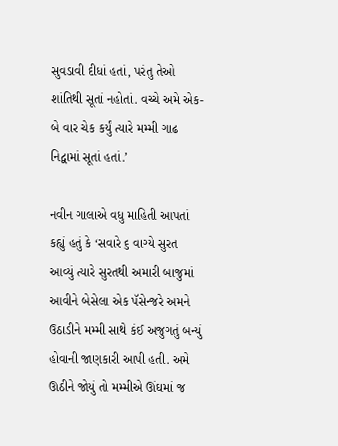સુવડાવી દીધાં હતાં, પરંતુ તેઓ શાંતિથી સૂતાં નહોતાં. વચ્ચે અમે એક-બે વાર ચેક કર્યું ત્યારે મમ્મી ગાઢ નિદ્વામાં સૂતાં હતાં.’

નવીન ગાલાએ વધુ માહિતી આપતાં કહ્યું હતું કે ‘સવારે ૬ વાગ્યે સુરત આવ્યું ત્યારે સુરતથી અમારી બાજુમાં આવીને બેસેલા એક પૅસેન્જરે અમને ઉઠાડીને મમ્મી સાથે કંઈ અજુગતું બન્યું હોવાની જાણકારી આપી હતી. અમે ઊઠીને જોયું તો મમ્મીએ ઊંઘમાં જ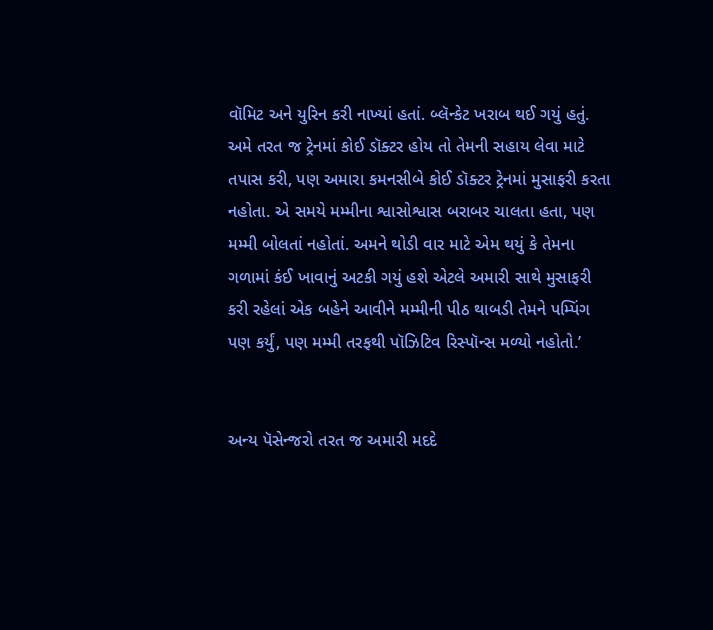વૉમિટ અને યુરિન કરી નાખ્યાં હતાં. બ્લૅન્કેટ ખરાબ થઈ ગયું હતું. અમે તરત જ ટ્રેનમાં કોઈ ડૉક્ટર હોય તો તેમની સહાય લેવા માટે તપાસ કરી, પણ અમારા કમનસીબે કોઈ ડૉક્ટર ટ્રેનમાં મુસાફરી કરતા નહોતા. એ સમયે મમ્મીના શ્વાસોશ્વાસ બરાબર ચાલતા હતા, પણ મમ્મી બોલતાં નહોતાં. અમને થોડી વાર માટે એમ થયું કે તેમના ગળામાં કંઈ ખાવાનું અટકી ગયું હશે એટલે અમારી સાથે મુસાફરી કરી રહેલાં એક બહેને આવીને મમ્મીની પીઠ થાબડી તેમને પમ્પિંગ પણ કર્યું, પણ મમ્મી તરફથી પૉઝિટિવ રિસ્પૉન્સ મળ્યો નહોતો.’


અન્ય પૅસેન્જરો તરત જ અમારી મદદે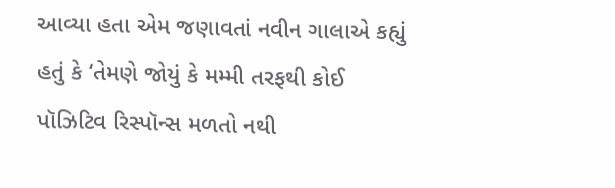આવ્યા હતા એમ જણાવતાં નવીન ગાલાએ કહ્યું હતું કે ‘તેમણે જોયું કે મમ્મી તરફથી કોઈ પૉઝિટિવ રિસ્પૉન્સ મળતો નથી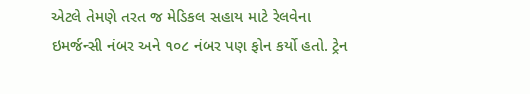એટલે તેમણે તરત જ મેડિકલ સહાય માટે રેલવેના ઇમર્જન્સી નંબર અને ૧૦૮ નંબર પણ ફોન કર્યો હતો. ટ્રેન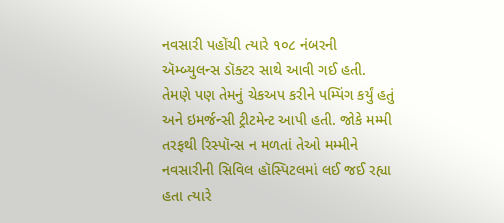નવસારી પહોંચી ત્યારે ૧૦૮ નંબરની ઍમ્બ્યુલન્સ ડૉક્ટર સાથે આવી ગઈ હતી. તેમણે પણ તેમનું ચેકઅપ કરીને પમ્પિંગ કર્યું હતું અને ઇમર્જન્સી ટ્રીટમેન્ટ આપી હતી. જોકે મમ્મી તરફથી રિસ્પૉન્સ ન મળતાં તેઓ મમ્મીને નવસારીની સિવિલ હૉસ્પિટલમાં લઈ જઈ રહ્યા હતા ત્યારે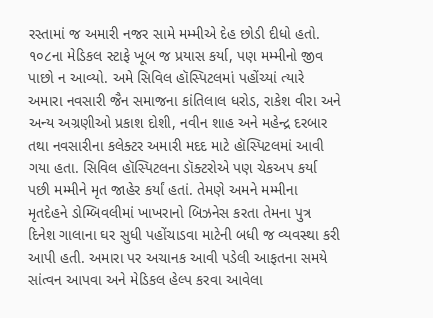રસ્તામાં જ અમારી નજર સામે મમ્મીએ દેહ છોડી દીધો હતો. ૧૦૮ના મેડિકલ સ્ટાફે ખૂબ જ પ્રયાસ કર્યા, પણ મમ્મીનો જીવ પાછો ન આવ્યો. અમે સિવિલ હૉસ્પિટલમાં પહોંચ્યાં ત્યારે અમારા નવસારી જૈન સમાજના કાંતિલાલ ધરોડ, રાકેશ વીરા અને અન્ય અગ્રણીઓ પ્રકાશ દોશી, નવીન શાહ અને મહેન્દ્ર દરબાર તથા નવસારીના કલેક્ટર અમારી મદદ માટે હૉસ્પિટલમાં આવી ગયા હતા. સિવિલ હૉસ્પિટલના ડૉક્ટરોએ પણ ચેકઅપ કર્યા પછી મમ્મીને મૃત જાહેર કર્યાં હતાં. તેમણે અમને મમ્મીના મૃતદેહને ડોમ્બિવલીમાં ખાખરાનો બિઝનેસ કરતા તેમના પુત્ર દિનેશ ગાલાના ઘર સુધી પહોંચાડવા માટેની બધી જ વ્યવસ્થા કરી આપી હતી. અમારા પર અચાનક આવી પડેલી આફતના સમયે સાંત્વન આપવા અને મેડિકલ હેલ્પ કરવા આવેલા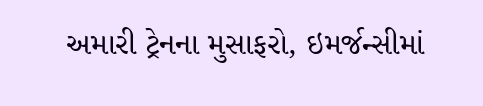અમારી ટ્રેનના મુસાફરો, ઇમર્જન્સીમાં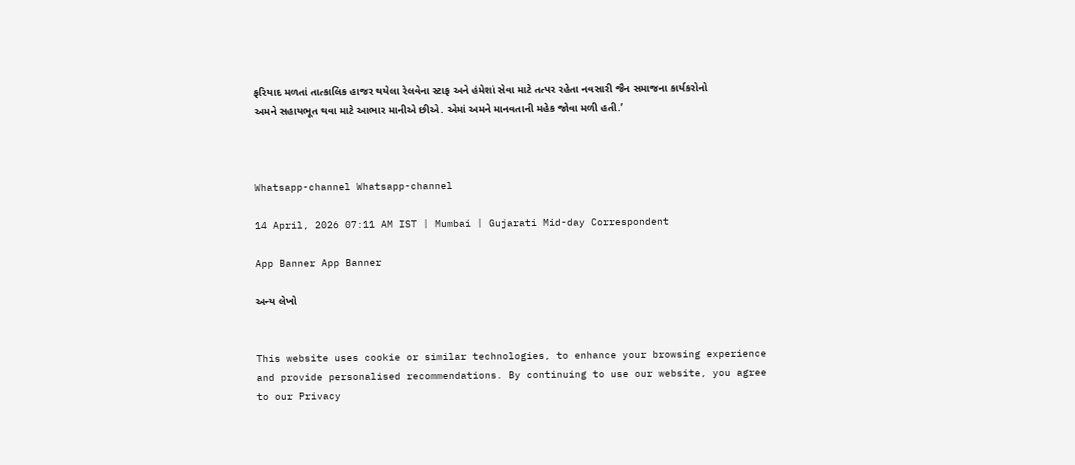ફરિયાદ મળતાં તાત્કાલિક હાજર થયેલા રેલવેના સ્ટાફ અને હંમેશાં સેવા માટે તત્પર રહેતા નવસારી જૈન સમાજના કાર્યકરોનો અમને સહાયભૂત થવા માટે આભાર માનીએ છીએ. એમાં અમને માનવતાની મહેક જોવા મળી હતી.’



Whatsapp-channel Whatsapp-channel

14 April, 2026 07:11 AM IST | Mumbai | Gujarati Mid-day Correspondent

App Banner App Banner

અન્ય લેખો


This website uses cookie or similar technologies, to enhance your browsing experience and provide personalised recommendations. By continuing to use our website, you agree to our Privacy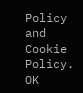Policy and Cookie Policy. OK